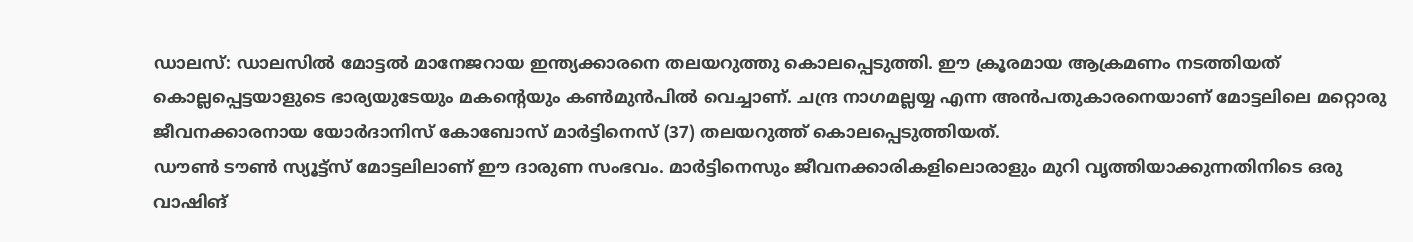ഡാലസ്: ഡാലസിൽ മോട്ടൽ മാനേജറായ ഇന്ത്യക്കാരനെ തലയറുത്തു കൊലപ്പെടുത്തി. ഈ ക്രൂരമായ ആക്രമണം നടത്തിയത് കൊല്ലപ്പെട്ടയാളുടെ ഭാര്യയുടേയും മകന്റെയും കൺമുൻപിൽ വെച്ചാണ്. ചന്ദ്ര നാഗമല്ലയ്യ എന്ന അൻപതുകാരനെയാണ് മോട്ടലിലെ മറ്റൊരു ജീവനക്കാരനായ യോർദാനിസ് കോബോസ് മാർട്ടിനെസ് (37) തലയറുത്ത് കൊലപ്പെടുത്തിയത്.
ഡൗൺ ടൗൺ സ്യൂട്ട്സ് മോട്ടലിലാണ് ഈ ദാരുണ സംഭവം. മാർട്ടിനെസും ജീവനക്കാരികളിലൊരാളും മുറി വൃത്തിയാക്കുന്നതിനിടെ ഒരു വാഷിങ്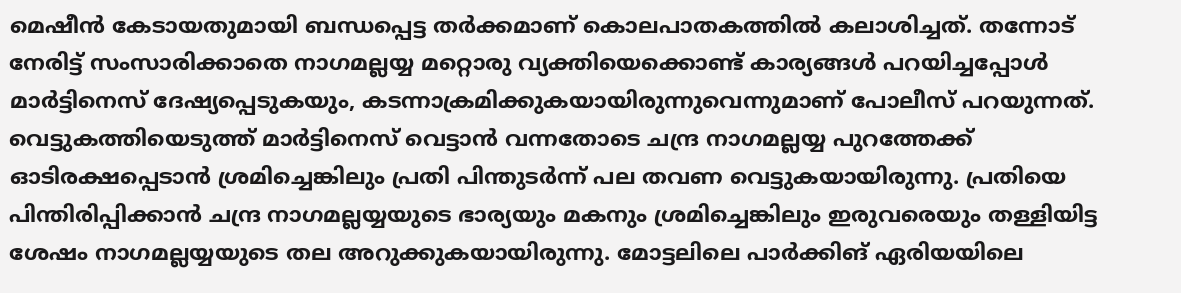മെഷീൻ കേടായതുമായി ബന്ധപ്പെട്ട തർക്കമാണ് കൊലപാതകത്തിൽ കലാശിച്ചത്. തന്നോട് നേരിട്ട് സംസാരിക്കാതെ നാഗമല്ലയ്യ മറ്റൊരു വ്യക്തിയെക്കൊണ്ട് കാര്യങ്ങൾ പറയിച്ചപ്പോൾ മാർട്ടിനെസ് ദേഷ്യപ്പെടുകയും, കടന്നാക്രമിക്കുകയായിരുന്നുവെന്നുമാണ് പോലീസ് പറയുന്നത്.
വെട്ടുകത്തിയെടുത്ത് മാർട്ടിനെസ് വെട്ടാൻ വന്നതോടെ ചന്ദ്ര നാഗമല്ലയ്യ പുറത്തേക്ക് ഓടിരക്ഷപ്പെടാൻ ശ്രമിച്ചെങ്കിലും പ്രതി പിന്തുടർന്ന് പല തവണ വെട്ടുകയായിരുന്നു. പ്രതിയെ പിന്തിരിപ്പിക്കാൻ ചന്ദ്ര നാഗമല്ലയ്യയുടെ ഭാര്യയും മകനും ശ്രമിച്ചെങ്കിലും ഇരുവരെയും തള്ളിയിട്ട ശേഷം നാഗമല്ലയ്യയുടെ തല അറുക്കുകയായിരുന്നു. മോട്ടലിലെ പാർക്കിങ് ഏരിയയിലെ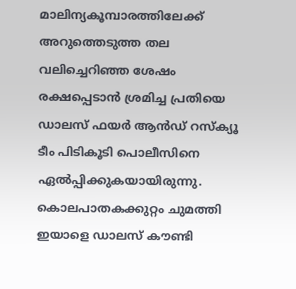മാലിന്യകൂമ്പാരത്തിലേക്ക് അറുത്തെടുത്ത തല വലിച്ചെറിഞ്ഞ ശേഷം രക്ഷപ്പെടാൻ ശ്രമിച്ച പ്രതിയെ ഡാലസ് ഫയർ ആൻഡ് റസ്ക്യൂ ടീം പിടികൂടി പൊലീസിനെ ഏൽപ്പിക്കുകയായിരുന്നു.
കൊലപാതകക്കുറ്റം ചുമത്തി ഇയാളെ ഡാലസ് കൗണ്ടി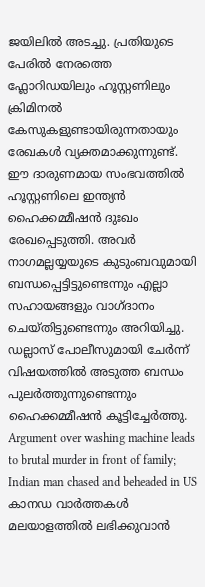ജയിലിൽ അടച്ചു. പ്രതിയുടെ പേരിൽ നേരത്തെ ഫ്ലോറിഡയിലും ഹൂസ്റ്റണിലും ക്രിമിനൽ കേസുകളുണ്ടായിരുന്നതായും രേഖകൾ വ്യക്തമാക്കുന്നുണ്ട്. ഈ ദാരുണമായ സംഭവത്തിൽ ഹൂസ്റ്റണിലെ ഇന്ത്യൻ ഹൈക്കമ്മീഷൻ ദുഃഖം രേഖപ്പെടുത്തി. അവർ നാഗമല്ലയ്യയുടെ കുടുംബവുമായി ബന്ധപ്പെട്ടിട്ടുണ്ടെന്നും എല്ലാ സഹായങ്ങളും വാഗ്ദാനം ചെയ്തിട്ടുണ്ടെന്നും അറിയിച്ചു. ഡല്ലാസ് പോലീസുമായി ചേർന്ന് വിഷയത്തിൽ അടുത്ത ബന്ധം പുലർത്തുന്നുണ്ടെന്നും ഹൈക്കമ്മീഷൻ കൂട്ടിച്ചേർത്തു.
Argument over washing machine leads to brutal murder in front of family; Indian man chased and beheaded in US
കാനഡ വാർത്തകൾ മലയാളത്തിൽ ലഭിക്കുവാൻ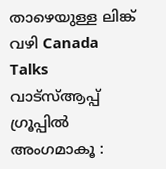താഴെയുള്ള ലിങ്ക് വഴി Canada Talks വാട്സ്ആപ്പ് ഗ്രൂപ്പിൽ അംഗമാകൂ :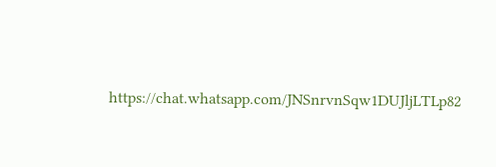https://chat.whatsapp.com/JNSnrvnSqw1DUJljLTLp82